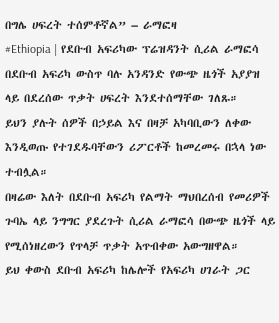በግሌ ሀፍረት ተሰምቶኛል” – ራማፎዛ
#Ethiopia | የደቡብ አፍሪካው ፕሬዝዳንት ሲሪል ራማፎሳ በደቡብ አፍሪካ ውስጥ ባሉ አንዳንድ የውጭ ዜጎች አያያዝ ላይ በደረሰው ጥቃት ሀፍረት እንደተሰማቸው ገለጹ።
ይህን ያሉት ሰዎች በኃይል እና በዛቻ አካባቢውን ለቀው እንዲወጡ የተገደዱባቸውን ሪፖርቶች ከመረመሩ በኋላ ነው ተብሏል።
በዛሬው እለት በደቡብ አፍሪካ የልማት ማህበረሰብ የመሪዎች ጉባኤ ላይ ንግግር ያደረጉት ሲሪል ራማፎሳ በውጭ ዜጎች ላይ የሚሰነዘረውን የጥላቻ ጥቃት አጥብቀው አውግዘዋል።
ይህ ቀውስ ደቡብ አፍሪካ ከሌሎች የአፍሪካ ሀገራት ጋር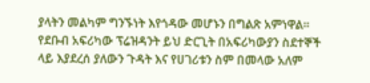ያላትን መልካም ግንኙነት እየጎዳው መሆኑን በግልጽ አምነዋል።
የደቡብ አፍሪካው ፕሬዝዳንት ይህ ድርጊት በአፍሪካውያን ስደተኞች ላይ እያደረሰ ያለውን ጉዳት እና የሀገሪቱን ስም በመላው አለም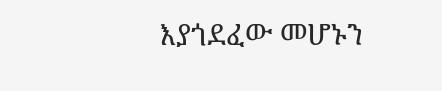እያጎደፈው መሆኑን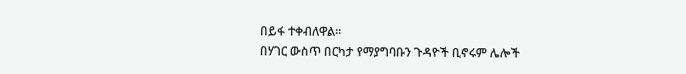በይፋ ተቀብለዋል።
በሃገር ውስጥ በርካታ የማያግባቡን ጉዳዮች ቢኖሩም ሌሎች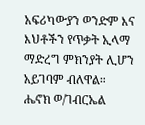አፍሪካውያን ወንድም እና እህቶችን የጥቃት ኢላማ ማድረግ ምክንያት ሊሆን አይገባም ብለዋል።
ሔኖክ ወ/ገብርኤል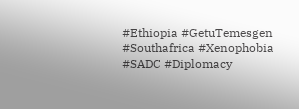#Ethiopia #GetuTemesgen
#Southafrica #Xenophobia
#SADC #Diplomacy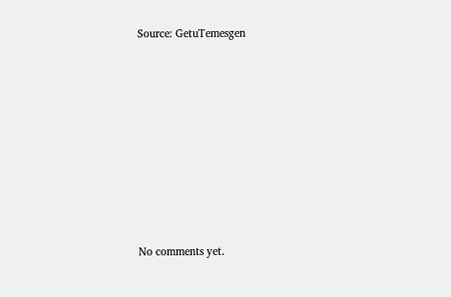Source: GetuTemesgen









No comments yet.